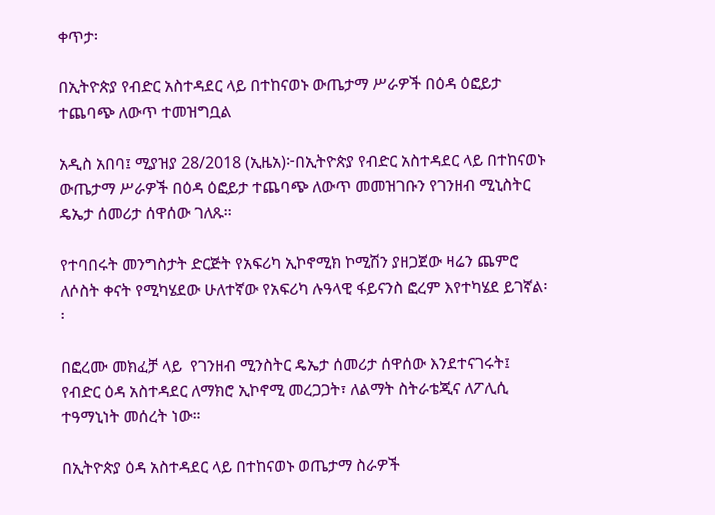ቀጥታ፡

በኢትዮጵያ የብድር አስተዳደር ላይ በተከናወኑ ውጤታማ ሥራዎች በዕዳ ዕፎይታ ተጨባጭ ለውጥ ተመዝግቧል

አዲስ አበባ፤ ሚያዝያ 28/2018 (ኢዜአ)፦በኢትዮጵያ የብድር አስተዳደር ላይ በተከናወኑ ውጤታማ ሥራዎች በዕዳ ዕፎይታ ተጨባጭ ለውጥ መመዝገቡን የገንዘብ ሚኒስትር ዴኤታ ሰመሪታ ሰዋሰው ገለጹ፡፡

የተባበሩት መንግስታት ድርጅት የአፍሪካ ኢኮኖሚክ ኮሚሽን ያዘጋጀው ዛሬን ጨምሮ ለሶስት ቀናት የሚካሄደው ሁለተኛው የአፍሪካ ሉዓላዊ ፋይናንስ ፎረም እየተካሄደ ይገኛል፡፡

በፎረሙ መክፈቻ ላይ  የገንዘብ ሚንስትር ዴኤታ ሰመሪታ ሰዋሰው እንደተናገሩት፤ የብድር ዕዳ አስተዳደር ለማክሮ ኢኮኖሚ መረጋጋት፣ ለልማት ስትራቴጂና ለፖሊሲ ተዓማኒነት መሰረት ነው።

በኢትዮጵያ ዕዳ አስተዳደር ላይ በተከናወኑ ወጤታማ ስራዎች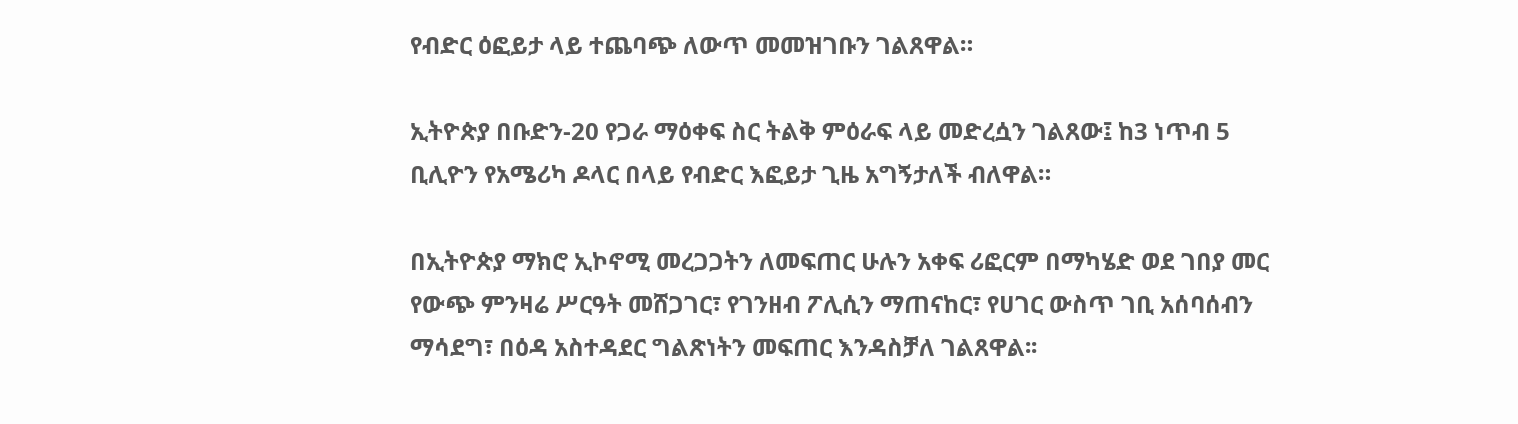የብድር ዕፎይታ ላይ ተጨባጭ ለውጥ መመዝገቡን ገልጸዋል።

ኢትዮጵያ በቡድን-20 የጋራ ማዕቀፍ ስር ትልቅ ምዕራፍ ላይ መድረሷን ገልጸው፤ ከ3 ነጥብ 5 ቢሊዮን የአሜሪካ ዶላር በላይ የብድር እፎይታ ጊዜ አግኝታለች ብለዋል።

በኢትዮጵያ ማክሮ ኢኮኖሚ መረጋጋትን ለመፍጠር ሁሉን አቀፍ ሪፎርም በማካሄድ ወደ ገበያ መር የውጭ ምንዛሬ ሥርዓት መሸጋገር፣ የገንዘብ ፖሊሲን ማጠናከር፣ የሀገር ውስጥ ገቢ አሰባሰብን ማሳደግ፣ በዕዳ አስተዳደር ግልጽነትን መፍጠር እንዳስቻለ ገልጸዋል፡፡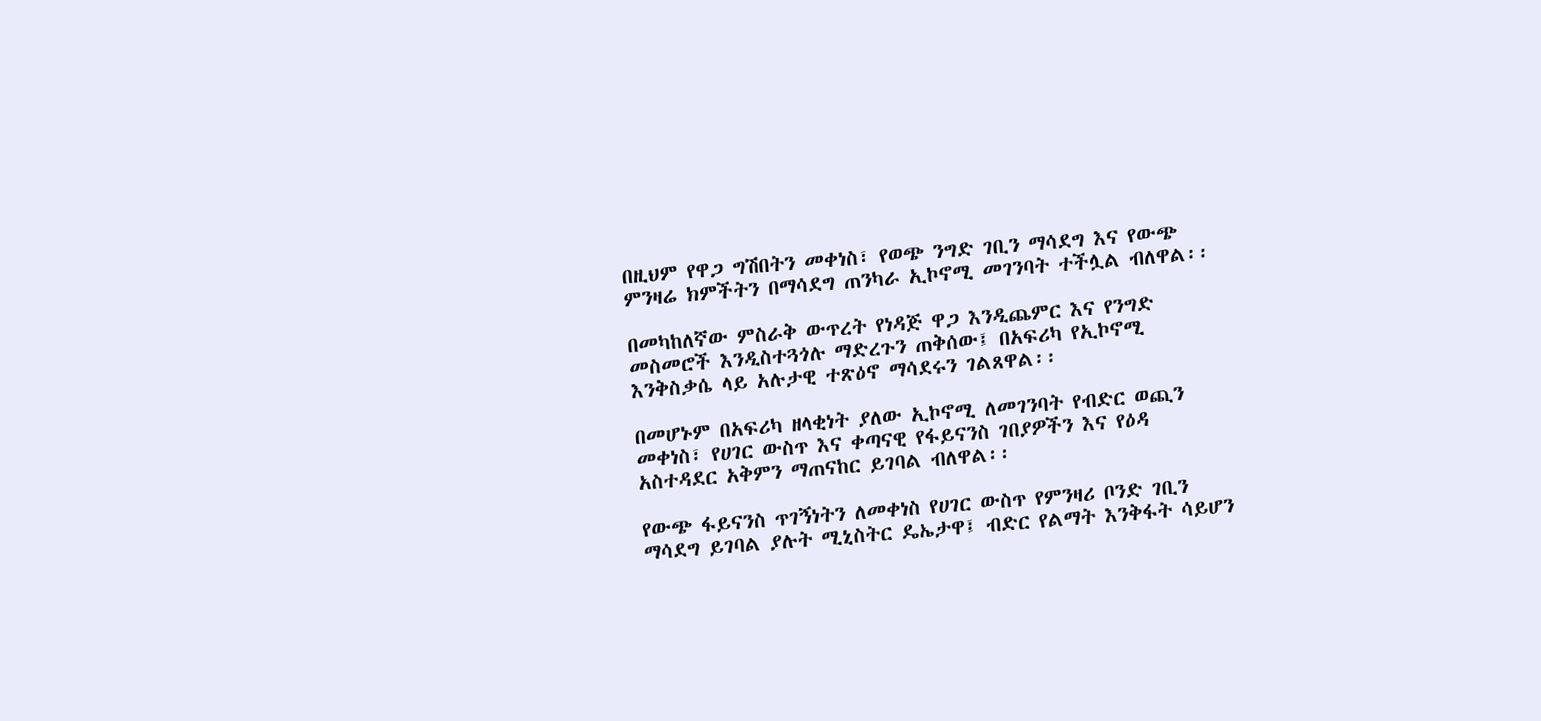በዚህም የዋጋ ግሽበትን መቀነስ፣ የወጭ ንግድ ገቢን ማሳደግ እና የውጭ ምንዛሬ ክምችትን በማሳደግ ጠንካራ ኢኮኖሚ መገንባት ተችሏል ብለዋል፡፡

በመካከለኛው ምስራቅ ውጥረት የነዳጅ ዋጋ እንዲጨምር እና የንግድ መስመሮች እንዲስተጓጎሉ ማድረጉን ጠቅሰው፤ በአፍሪካ የኢኮኖሚ እንቅስቃሴ ላይ አሉታዊ ተጽዕኖ ማሳደሩን ገልጸዋል፡፡

በመሆኑም በአፍሪካ ዘላቂነት ያለው ኢኮኖሚ ለመገንባት የብድር ወጪን መቀነስ፣ የሀገር ውስጥ እና ቀጣናዊ የፋይናንስ ገበያዎችን እና የዕዳ አስተዳደር አቅምን ማጠናከር ይገባል ብለዋል፡፡

የውጭ ፋይናንስ ጥገኝነትን ለመቀነስ የሀገር ውስጥ የምንዛሪ ቦንድ ገቢን ማሳደግ ይገባል ያሉት ሚኒስትር ዴኤታዋ፤ ብድር የልማት እንቅፋት ሳይሆን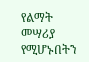የልማት መሣሪያ የሚሆኑበትን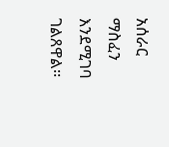አሰራር ማስፈን እንደሚገባ ገልጸዋል፡፡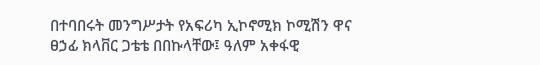በተባበሩት መንግሥታት የአፍሪካ ኢኮኖሚክ ኮሚሽን ዋና ፀኃፊ ክላቨር ጋቴቴ በበኩላቸው፤ ዓለም አቀፋዊ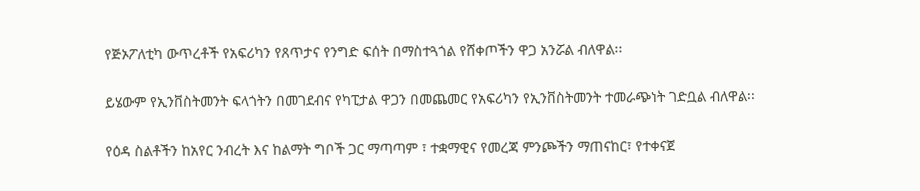የጅኦፖለቲካ ውጥረቶች የአፍሪካን የጸጥታና የንግድ ፍሰት በማስተጓጎል የሸቀጦችን ዋጋ አንሯል ብለዋል፡፡

ይሄውም የኢንቨስትመንት ፍላጎትን በመገደብና የካፒታል ዋጋን በመጨመር የአፍሪካን የኢንቨስትመንት ተመራጭነት ገድቧል ብለዋል፡፡

የዕዳ ስልቶችን ከአየር ንብረት እና ከልማት ግቦች ጋር ማጣጣም ፣ ተቋማዊና የመረጃ ምንጮችን ማጠናከር፣ የተቀናጀ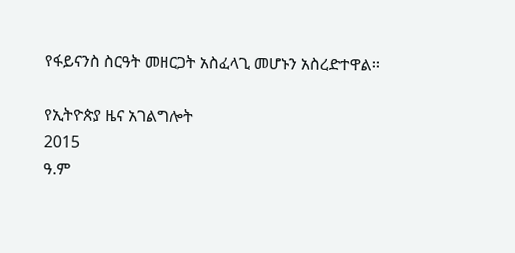የፋይናንስ ስርዓት መዘርጋት አስፈላጊ መሆኑን አስረድተዋል፡፡

የኢትዮጵያ ዜና አገልግሎት
2015
ዓ.ም